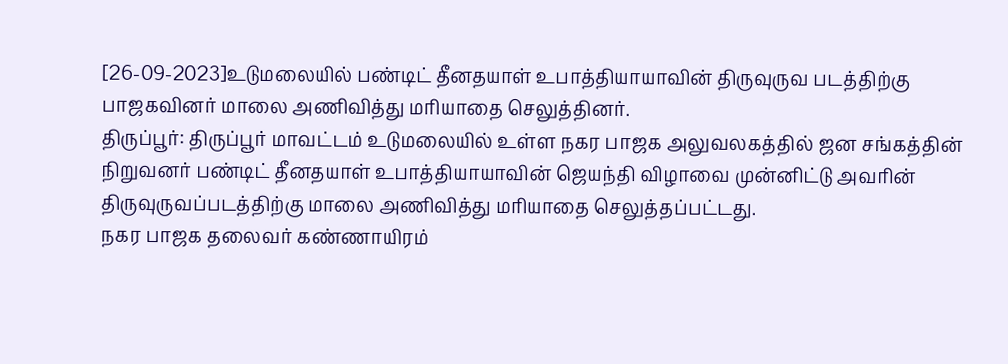[26-09-2023]உடுமலையில் பண்டிட் தீனதயாள் உபாத்தியாயாவின் திருவுருவ படத்திற்கு பாஜகவினர் மாலை அணிவித்து மரியாதை செலுத்தினர்.
திருப்பூர்: திருப்பூர் மாவட்டம் உடுமலையில் உள்ள நகர பாஜக அலுவலகத்தில் ஜன சங்கத்தின் நிறுவனர் பண்டிட் தீனதயாள் உபாத்தியாயாவின் ஜெயந்தி விழாவை முன்னிட்டு அவரின் திருவுருவப்படத்திற்கு மாலை அணிவித்து மரியாதை செலுத்தப்பட்டது.
நகர பாஜக தலைவர் கண்ணாயிரம்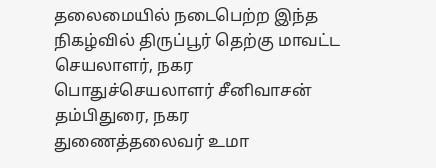தலைமையில் நடைபெற்ற இந்த நிகழ்வில் திருப்பூர் தெற்கு மாவட்ட செயலாளர், நகர பொதுச்செயலாளர் சீனிவாசன் தம்பிதுரை, நகர துணைத்தலைவர் உமா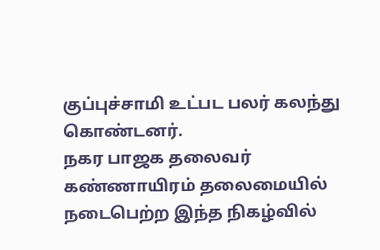குப்புச்சாமி உட்பட பலர் கலந்து கொண்டனர்.
நகர பாஜக தலைவர் கண்ணாயிரம் தலைமையில் நடைபெற்ற இந்த நிகழ்வில்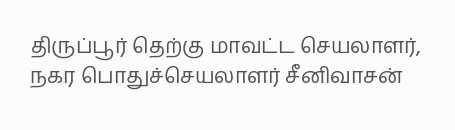திருப்பூர் தெற்கு மாவட்ட செயலாளர், நகர பொதுச்செயலாளர் சீனிவாசன்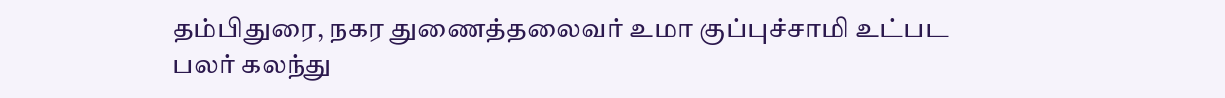தம்பிதுரை, நகர துணைத்தலைவர் உமா குப்புச்சாமி உட்பட பலர் கலந்து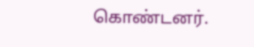கொண்டனர்.